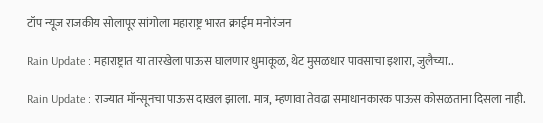टॉप न्यूज राजकीय सोलापूर सांगोला महाराष्ट्र भारत क्राईम मनोरंजन

Rain Update : महाराष्ट्रात या तारखेला पाऊस घालणार धुमाकूळ, थेट मुसळधार पावसाचा इशारा, जुलैच्या..

Rain Update : राज्यात मॉन्सूनचा पाऊस दाखल झाला. मात्र, म्हणावा तेवढा समाधानकारक पाऊस कोसळताना दिसला नाही.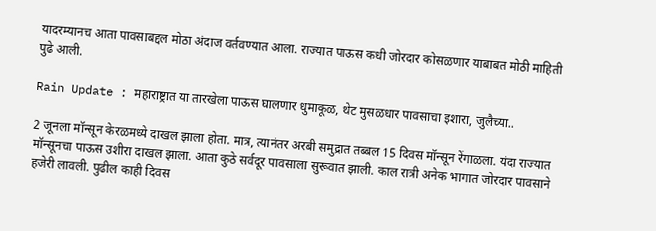यादरम्यानच आता पावसाबद्दल मोठा अंदाज वर्तवण्यात आला. राज्यात पाऊस कधी जोरदार कोसळणार याबाबत मोठी माहिती पुढे आली.

Rain Update : महाराष्ट्रात या तारखेला पाऊस घालणार धुमाकूळ, थेट मुसळधार पावसाचा इशारा, जुलैच्या..

2 जूनला मॉन्सून केरळमध्ये दाखल झाला होता. मात्र, त्यानंतर अरबी समुद्रात तब्बल 15 दिवस मॉन्सून रेंगाळला. यंदा राज्यात मॉन्सूनचा पाऊस उशीरा दाखल झाला. आता कुठे सर्वदूर पावसाला सुरूवात झाली. काल रात्री अनेक भागात जोरदार पावसाने हजेरी लावली. पुढील काही दिवस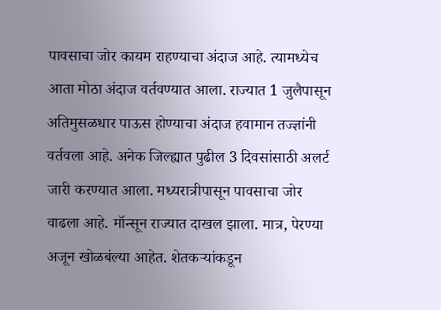पावसाचा जोर कायम राहण्याचा अंदाज आहे. त्यामध्येच आता मोठा अंदाज वर्तवण्यात आला. राज्यात 1 जुलैपासून अतिमुसळधार पाऊस होण्याचा अंदाज हवामान तज्ज्ञांनी वर्तवला आहे. अनेक जिल्ह्यात पुढील 3 दिवसांसाठी अलर्ट जारी करण्यात आला. मध्यरात्रीपासून पावसाचा जोर वाढला आहे. मॉन्सून राज्यात दाखल झाला. मात्र, पेरण्या अजून खोळबंल्या आहेत. शेतकऱ्यांकडून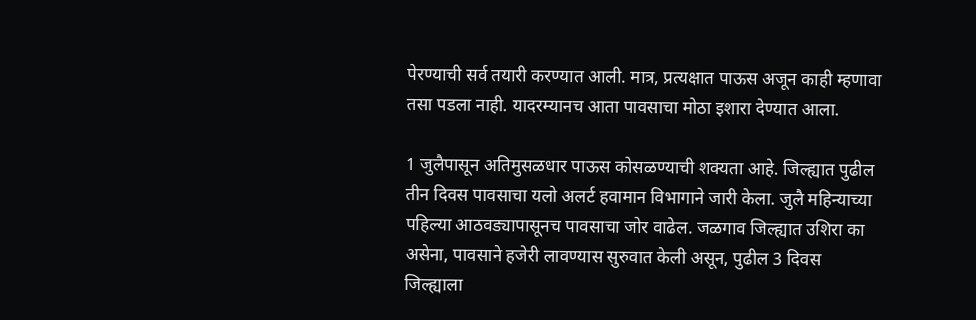पेरण्याची सर्व तयारी करण्यात आली. मात्र, प्रत्यक्षात पाऊस अजून काही म्हणावा तसा पडला नाही. यादरम्यानच आता पावसाचा मोठा इशारा देण्यात आला.

1 जुलैपासून अतिमुसळधार पाऊस कोसळण्याची शक्यता आहे. जिल्ह्यात पुढील तीन दिवस पावसाचा यलो अलर्ट हवामान विभागाने जारी केला. जुलै महिन्याच्या पहिल्या आठवड्यापासूनच पावसाचा जोर वाढेल. जळगाव जिल्ह्यात उशिरा का असेना, पावसाने हजेरी लावण्यास सुरुवात केली असून, पुढील 3 दिवस जिल्ह्याला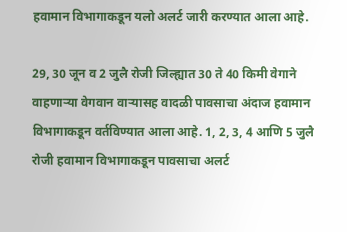हवामान विभागाकडून यलो अलर्ट जारी करण्यात आला आहे.

29, 30 जून व 2 जुलै रोजी जिल्ह्यात 30 ते 40 किमी वेगाने वाहणाऱ्या वेगवान वाऱ्यासह वादळी पावसाचा अंदाज हवामान विभागाकडून वर्तविण्यात आला आहे. 1, 2, 3, 4 आणि 5 जुलै रोजी हवामान विभागाकडून पावसाचा अलर्ट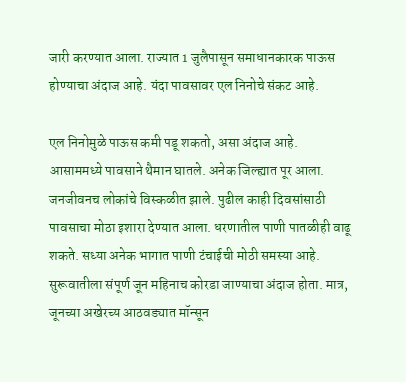जारी करण्यात आला. राज्यात 1 जुलैपासून समाधानकारक पाऊस होण्याचा अंदाज आहे. यंदा पावसावर एल निनोचे संकट आहे.

एल निनोमुळे पाऊस कमी पडू शकतो, असा अंदाज आहे. आसाममध्ये पावसाने थैमान घातले. अनेक जिल्ह्यात पूर आला. जनजीवनच लोकांचे विस्कळीत झाले. पुढील काही दिवसांसाठी पावसाचा मोठा इशारा देण्यात आला. धरणातील पाणी पातळीही वाढू शकते. सध्या अनेक भागात पाणी टंचाईची मोठी समस्या आहे. सुरूवातीला संपूर्ण जून महिनाच कोरडा जाण्याचा अंदाज होता. मात्र, जूनच्या अखेरच्य आठवड्यात मॉन्सून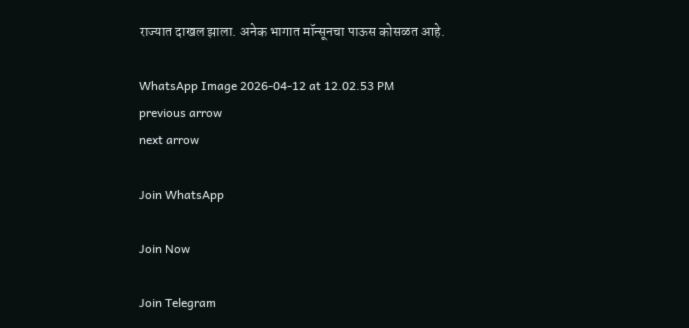राज्यात दाखल झाला. अनेक भागात मॉन्सूनचा पाऊस कोसळत आहे.

WhatsApp Image 2026-04-12 at 12.02.53 PM
previous arrow
next arrow

Join WhatsApp

Join Now

Join Telegram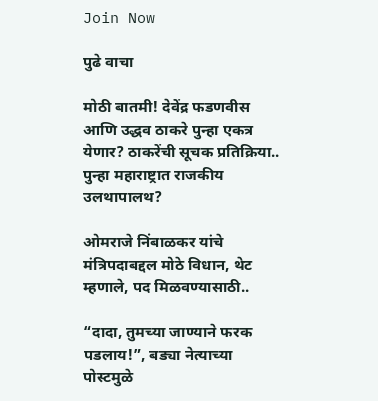Join Now

पुढे वाचा

मोठी बातमी! देवेंद्र फडणवीस आणि उद्धव ठाकरे पुन्हा एकत्र येणार? ठाकरेंची सूचक प्रतिक्रिया.. पुन्हा महाराष्ट्रात राजकीय उलथापालथ?

ओमराजे निंबाळकर यांचे मंत्रिपदाबद्दल मोठे विधान, थेट म्हणाले, पद मिळवण्यासाठी..

“दादा, तुमच्या जाण्याने फरक पडलाय!”, बड्या नेत्याच्या पोस्टमुळे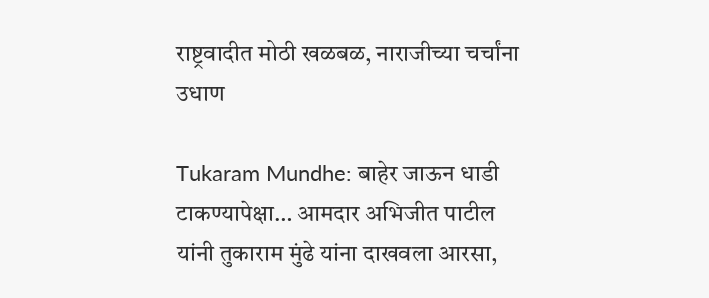राष्ट्रवादीत मोठी खळबळ, नाराजीच्या चर्चांना उधाण

Tukaram Mundhe: बाहेर जाऊन धाडी टाकण्यापेक्षा… आमदार अभिजीत पाटील यांनी तुकाराम मुंढे यांना दाखवला आरसा,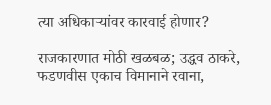त्या अधिकाऱ्यांवर कारवाई होणार?

राजकारणात मोठी खळबळ; उद्धव ठाकरे, फडणवीस एकाच विमानाने रवाना,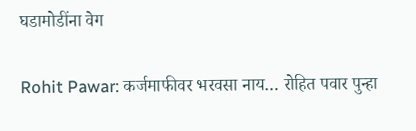घडामोडींना वेग

Rohit Pawar: कर्जमाफीवर भरवसा नाय… रोहित पवार पुन्हा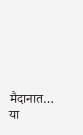मैदानात… या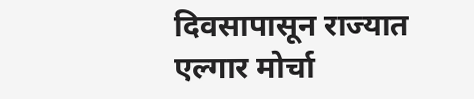दिवसापासून राज्यात एल्गार मोर्चा